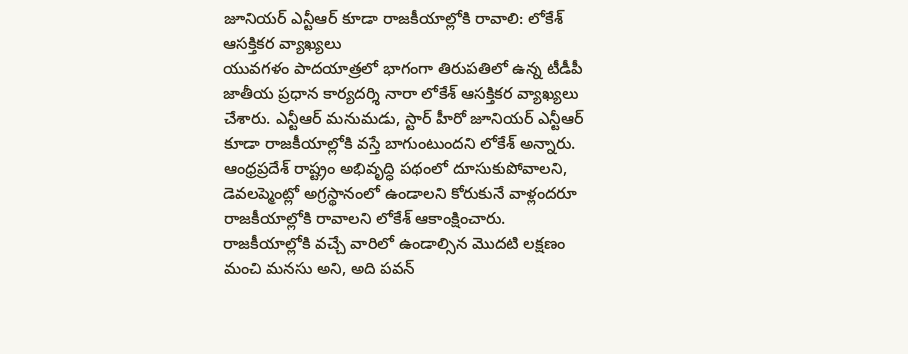జూనియర్ ఎన్టీఆర్ కూడా రాజకీయాల్లోకి రావాలి: లోకేశ్ ఆసక్తికర వ్యాఖ్యలు
యువగళం పాదయాత్రలో భాగంగా తిరుపతిలో ఉన్న టీడీపీ జాతీయ ప్రధాన కార్యదర్శి నారా లోకేశ్ ఆసక్తికర వ్యాఖ్యలు చేశారు. ఎన్టీఆర్ మనుమడు, స్టార్ హీరో జూనియర్ ఎన్టీఆర్ కూడా రాజకీయాల్లోకి వస్తే బాగుంటుందని లోకేశ్ అన్నారు. ఆంధ్రప్రదేశ్ రాష్ట్రం అభివృద్ధి పథంలో దూసుకుపోవాలని, డెవలప్మెంట్లో అగ్రస్థానంలో ఉండాలని కోరుకునే వాళ్లందరూ రాజకీయాల్లోకి రావాలని లోకేశ్ ఆకాంక్షించారు. రాజకీయాల్లోకి వచ్చే వారిలో ఉండాల్సిన మొదటి లక్షణం మంచి మనసు అని, అది పవన్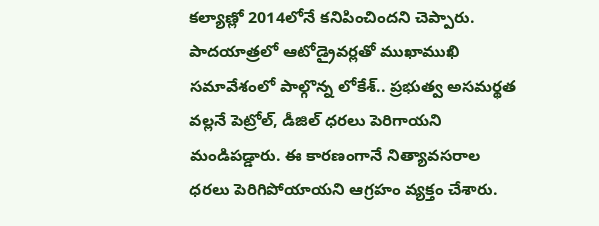కల్యాణ్లో 2014లోనే కనిపించిందని చెప్పారు. పాదయాత్రలో ఆటోడ్రైవర్లతో ముఖాముఖి సమావేశంలో పాల్గొన్న లోకేశ్.. ప్రభుత్వ అసమర్థత వల్లనే పెట్రోల్, డీజిల్ ధరలు పెరిగాయని మండిపడ్డారు. ఈ కారణంగానే నిత్యావసరాల ధరలు పెరిగిపోయాయని ఆగ్రహం వ్యక్తం చేశారు.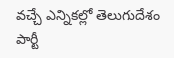వచ్చే ఎన్నికల్లో తెలుగుదేశం పార్టీ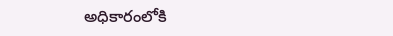అధికారంలోకి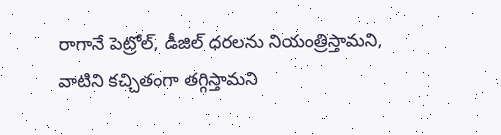రాగానే పెట్రోల్, డీజిల్ ధరలను నియంత్రిస్తామని, వాటిని కచ్చితంగా తగ్గిస్తామని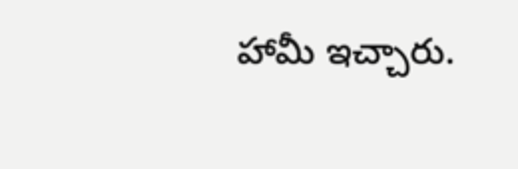హామీ ఇచ్చారు.